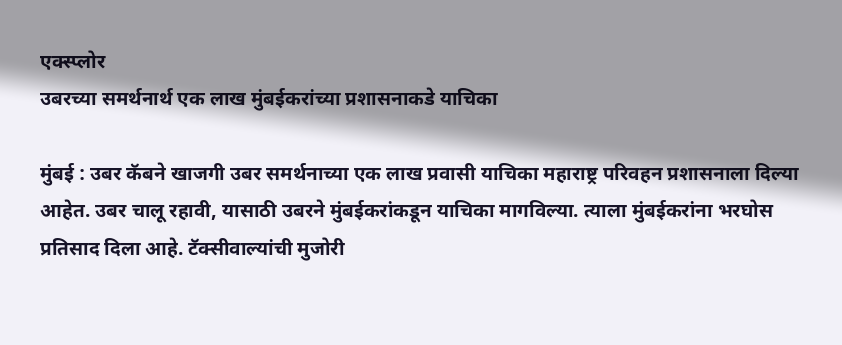एक्स्प्लोर
उबरच्या समर्थनार्थ एक लाख मुंबईकरांच्या प्रशासनाकडे याचिका

मुंबई : उबर कॅबने खाजगी उबर समर्थनाच्या एक लाख प्रवासी याचिका महाराष्ट्र परिवहन प्रशासनाला दिल्या आहेत. उबर चालू रहावी, यासाठी उबरने मुंबईकरांकडून याचिका मागविल्या. त्याला मुंबईकरांना भरघोस प्रतिसाद दिला आहे. टॅक्सीवाल्यांची मुजोरी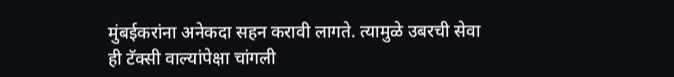मुंबईकरांना अनेकदा सहन करावी लागते. त्यामुळे उबरची सेवा ही टॅक्सी वाल्यांपेक्षा चांगली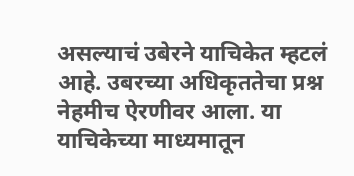असल्याचं उबेरने याचिकेत म्हटलं आहे. उबरच्या अधिकृततेचा प्रश्न नेहमीच ऐरणीवर आला. या याचिकेच्या माध्यमातून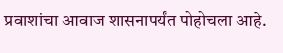प्रवाशांचा आवाज शासनापर्यंत पोहोचला आहे.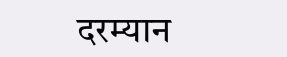दरम्यान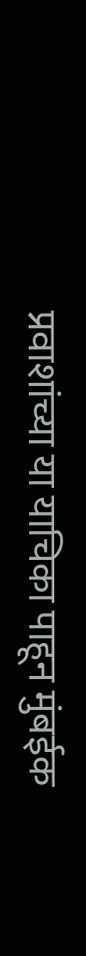प्रवाशांच्या या याचिका पाहून मुंबईक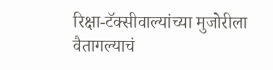रिक्षा-टॅक्सीवाल्यांच्या मुजोरीला वैतागल्याचं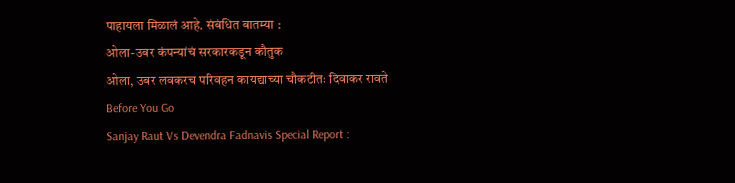पाहायला मिळालं आहे. संबंधित बातम्या :
ओला-उबर कंपन्यांचं सरकारकडून कौतुक
ओला, उबर लवकरच परिवहन कायद्याच्या चौकटीतः दिवाकर रावते
Before You Go
Sanjay Raut Vs Devendra Fadnavis Special Report :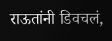राऊतांनी डिवचलं,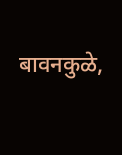बावनकुळे,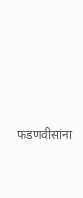फडणवीसांना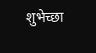शुभेच्छा